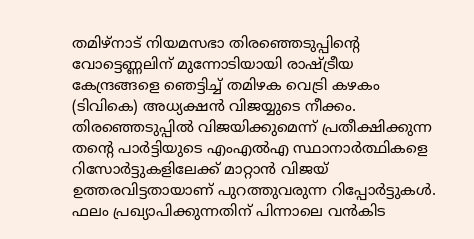തമിഴ്നാട് നിയമസഭാ തിരഞ്ഞെടുപ്പിന്റെ വോട്ടെണ്ണലിന് മുന്നോടിയായി രാഷ്ട്രീയ കേന്ദ്രങ്ങളെ ഞെട്ടിച്ച് തമിഴക വെട്രി കഴകം (ടിവികെ) അധ്യക്ഷൻ വിജയ്യുടെ നീക്കം. തിരഞ്ഞെടുപ്പിൽ വിജയിക്കുമെന്ന് പ്രതീക്ഷിക്കുന്ന തന്റെ പാർട്ടിയുടെ എംഎൽഎ സ്ഥാനാർത്ഥികളെ റിസോർട്ടുകളിലേക്ക് മാറ്റാൻ വിജയ് ഉത്തരവിട്ടതായാണ് പുറത്തുവരുന്ന റിപ്പോർട്ടുകൾ. ഫലം പ്രഖ്യാപിക്കുന്നതിന് പിന്നാലെ വൻകിട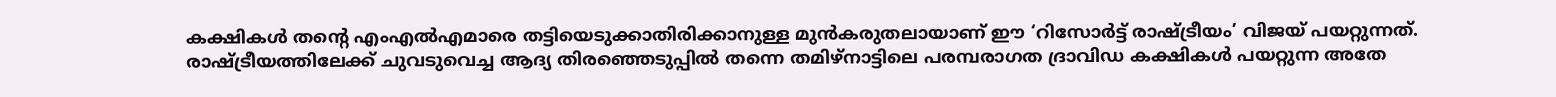കക്ഷികൾ തന്റെ എംഎൽഎമാരെ തട്ടിയെടുക്കാതിരിക്കാനുള്ള മുൻകരുതലായാണ് ഈ ‘റിസോർട്ട് രാഷ്ട്രീയം’ വിജയ് പയറ്റുന്നത്. രാഷ്ട്രീയത്തിലേക്ക് ചുവടുവെച്ച ആദ്യ തിരഞ്ഞെടുപ്പിൽ തന്നെ തമിഴ്നാട്ടിലെ പരമ്പരാഗത ദ്രാവിഡ കക്ഷികൾ പയറ്റുന്ന അതേ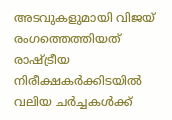അടവുകളുമായി വിജയ് രംഗത്തെത്തിയത് രാഷ്ട്രീയ നിരീക്ഷകർക്കിടയിൽ വലിയ ചർച്ചകൾക്ക്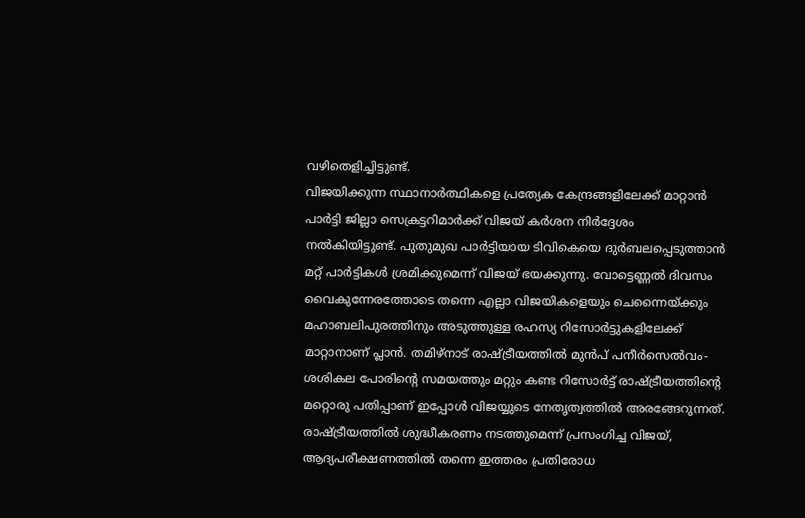വഴിതെളിച്ചിട്ടുണ്ട്.
വിജയിക്കുന്ന സ്ഥാനാർത്ഥികളെ പ്രത്യേക കേന്ദ്രങ്ങളിലേക്ക് മാറ്റാൻ പാർട്ടി ജില്ലാ സെക്രട്ടറിമാർക്ക് വിജയ് കർശന നിർദ്ദേശം നൽകിയിട്ടുണ്ട്. പുതുമുഖ പാർട്ടിയായ ടിവികെയെ ദുർബലപ്പെടുത്താൻ മറ്റ് പാർട്ടികൾ ശ്രമിക്കുമെന്ന് വിജയ് ഭയക്കുന്നു. വോട്ടെണ്ണൽ ദിവസം വൈകുന്നേരത്തോടെ തന്നെ എല്ലാ വിജയികളെയും ചെന്നൈയ്ക്കും മഹാബലിപുരത്തിനും അടുത്തുള്ള രഹസ്യ റിസോർട്ടുകളിലേക്ക് മാറ്റാനാണ് പ്ലാൻ. തമിഴ്നാട് രാഷ്ട്രീയത്തിൽ മുൻപ് പനീർസെൽവം-ശശികല പോരിന്റെ സമയത്തും മറ്റും കണ്ട റിസോർട്ട് രാഷ്ട്രീയത്തിന്റെ മറ്റൊരു പതിപ്പാണ് ഇപ്പോൾ വിജയ്യുടെ നേതൃത്വത്തിൽ അരങ്ങേറുന്നത്.
രാഷ്ട്രീയത്തിൽ ശുദ്ധീകരണം നടത്തുമെന്ന് പ്രസംഗിച്ച വിജയ്, ആദ്യപരീക്ഷണത്തിൽ തന്നെ ഇത്തരം പ്രതിരോധ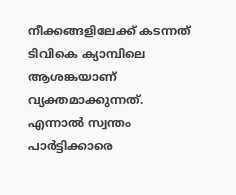നീക്കങ്ങളിലേക്ക് കടന്നത് ടിവികെ ക്യാമ്പിലെ ആശങ്കയാണ് വ്യക്തമാക്കുന്നത്. എന്നാൽ സ്വന്തം പാർട്ടിക്കാരെ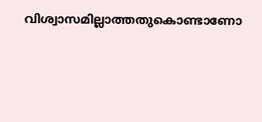വിശ്വാസമില്ലാത്തതുകൊണ്ടാണോ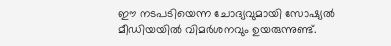ഈ നടപടിയെന്ന ചോദ്യവുമായി സോഷ്യൽ മീഡിയയിൽ വിമർശനവും ഉയരുന്നുണ്ട്.